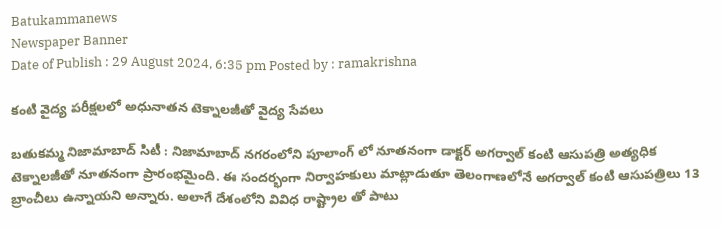Batukammanews
Newspaper Banner
Date of Publish : 29 August 2024, 6:35 pm Posted by : ramakrishna

కంటి వైద్య పరీక్షలలో అధునాతన టెక్నాలజీతో వైద్య సేవలు

బతుకమ్మ నిజామాబాద్ సిటీ : నిజామాబాద్ నగరంలోని పూలాంగ్ లో నూతనంగా డాక్టర్ అగర్వాల్ కంటి ఆసుపత్రి అత్యధిక టెక్నాలజీతో నూతనంగా ప్రారంభమైంది. ఈ సందర్భంగా నిర్వాహకులు మాట్లాడుతూ తెలంగాణలోనే అగర్వాల్ కంటి ఆసుపత్రిలు 13 బ్రాంచీలు ఉన్నాయని అన్నారు. అలాగే దేశంలోని వివిధ రాష్ట్రాల తో పాటు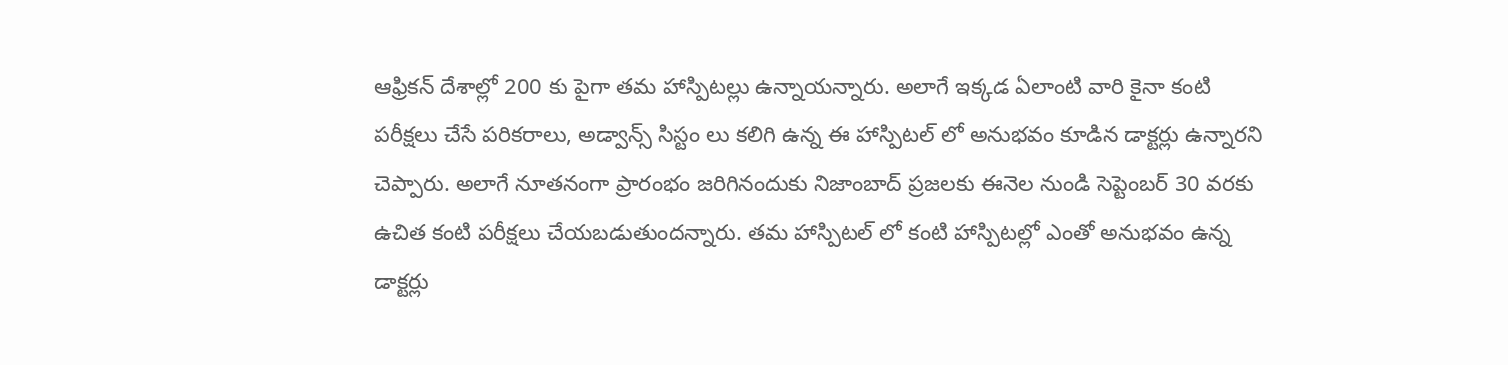ఆఫ్రికన్ దేశాల్లో 200 కు పైగా తమ హాస్పిటల్లు ఉన్నాయన్నారు. అలాగే ఇక్కడ ఏలాంటి వారి కైనా కంటి పరీక్షలు చేసే పరికరాలు, అడ్వాన్స్ సిస్టం లు కలిగి ఉన్న ఈ హాస్పిటల్ లో అనుభవం కూడిన డాక్టర్లు ఉన్నారని చెప్పారు. అలాగే నూతనంగా ప్రారంభం జరిగినందుకు నిజాంబాద్ ప్రజలకు ఈనెల నుండి సెప్టెంబర్ 30 వరకు ఉచిత కంటి పరీక్షలు చేయబడుతుందన్నారు. తమ హాస్పిటల్ లో కంటి హాస్పిటల్లో ఎంతో అనుభవం ఉన్న డాక్టర్లు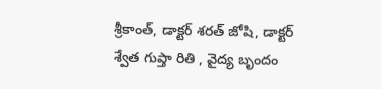శ్రీకాంత్, డాక్టర్ శరత్ జోషి, డాక్టర్ శ్వేత గుప్తా రితి , వైద్య బృందం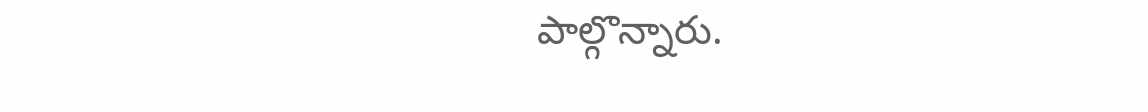పాల్గొన్నారు.